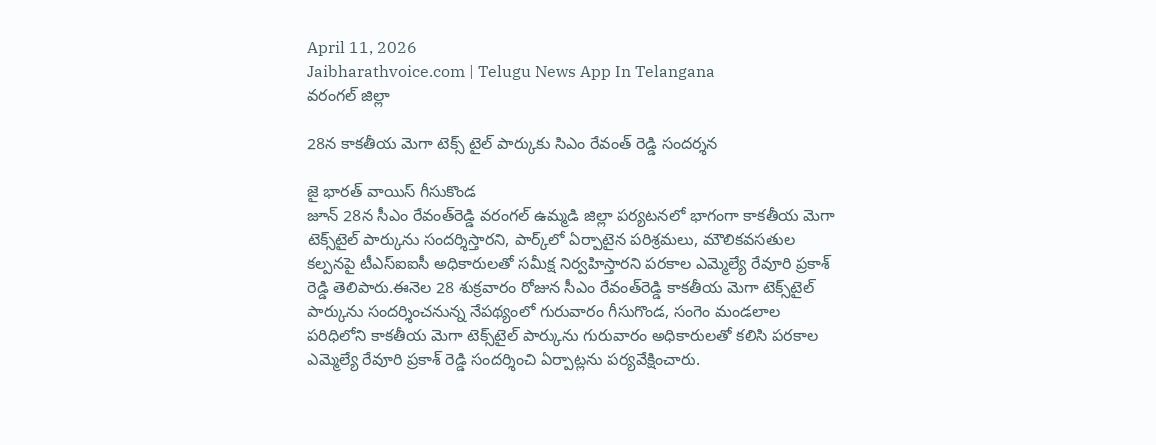April 11, 2026
Jaibharathvoice.com | Telugu News App In Telangana
వరంగల్ జిల్లా

28న కాకతీయ మెగా టెక్స్ టైల్ పార్కుకు సిఎం రేవంత్ రెడ్డి సందర్శన

జై భారత్ వాయిస్ గీసుకొండ
జూన్ 28న సీఎం రేవంత్‌రెడ్డి వరంగల్‌ ఉమ్మడి జిల్లా పర్యటనలో భాగంగా కాకతీయ మెగా టెక్స్‌టైల్‌ పార్కును సందర్శిస్తారని, పార్క్‌లో ఏర్పాటైన పరిశ్రమలు, మౌలికవసతుల కల్పనపై టీఎస్ఐఐసీ అధికారులతో సమీక్ష నిర్వహిస్తారని పరకాల ఎమ్మెల్యే రేవూరి ప్రకాశ్ రెడ్డి తెలిపారు.ఈనెల 28 శుక్రవారం రోజున సీఎం రేవంత్‌రెడ్డి కాకతీయ మెగా టెక్స్‌టైల్‌ పార్కును సందర్శించనున్న నేపథ్యంలో గురువారం గీసుగొండ, సంగెం మండలాల పరిధిలోని కాకతీయ మెగా టెక్స్‌టైల్‌ పార్కును గురువారం అధికారులతో కలిసి పరకాల ఎమ్మెల్యే రేవూరి ప్రకాశ్ రెడ్డి సందర్శించి ఏర్పాట్లను పర్యవేక్షించారు.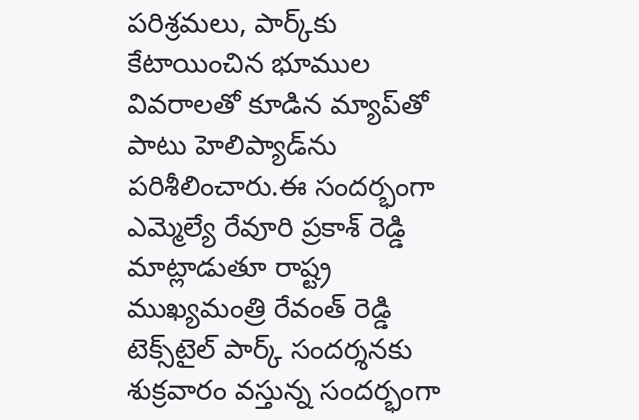పరిశ్రమలు, పార్క్‌కు కేటాయించిన భూముల వివరాలతో కూడిన మ్యాప్‌తో పాటు హెలిప్యాడ్‌ను పరిశీలించారు.ఈ సందర్భంగా ఎమ్మెల్యే రేవూరి ప్రకాశ్ రెడ్డి మాట్లాడుతూ రాష్ట్ర ముఖ్యమంత్రి రేవంత్ రెడ్డి టెక్స్‌టైల్‌ పార్క్ సందర్శనకు శుక్రవారం వస్తున్న సందర్భంగా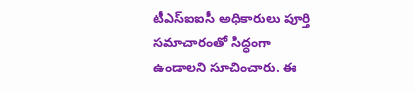టీఎస్ఐఐసీ అధికారులు పూర్తి సమాచారంతో సిద్ధంగా ఉండాలని సూచించారు. ఈ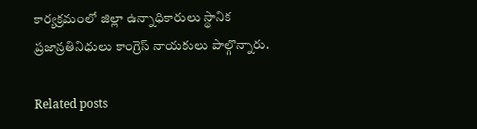కార్యక్రమంలో జిల్లా ఉన్నాధికారులు స్థానిక ప్రజాన్రతినిధులు కాంగ్రెస్ నాయకులు పాల్గొన్నారు.

Related posts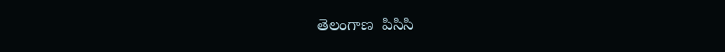తెలంగాణ  పిసిసి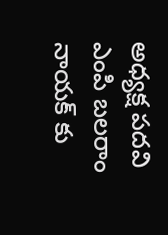అధ్యక్ష పదవి ఎంపి బలరాం నాయక్ కు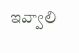ఇవ్వాలి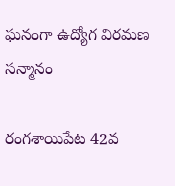ఘనంగా ఉద్యోగ విరమణ సన్మానం

రంగశాయిపేట 42వ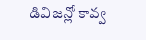డివిజన్లో కావ్వ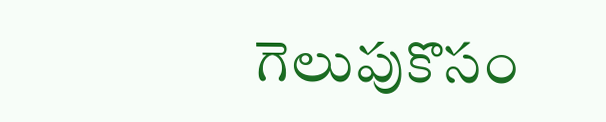గెలుపుకొసం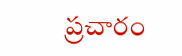ప్రచారం